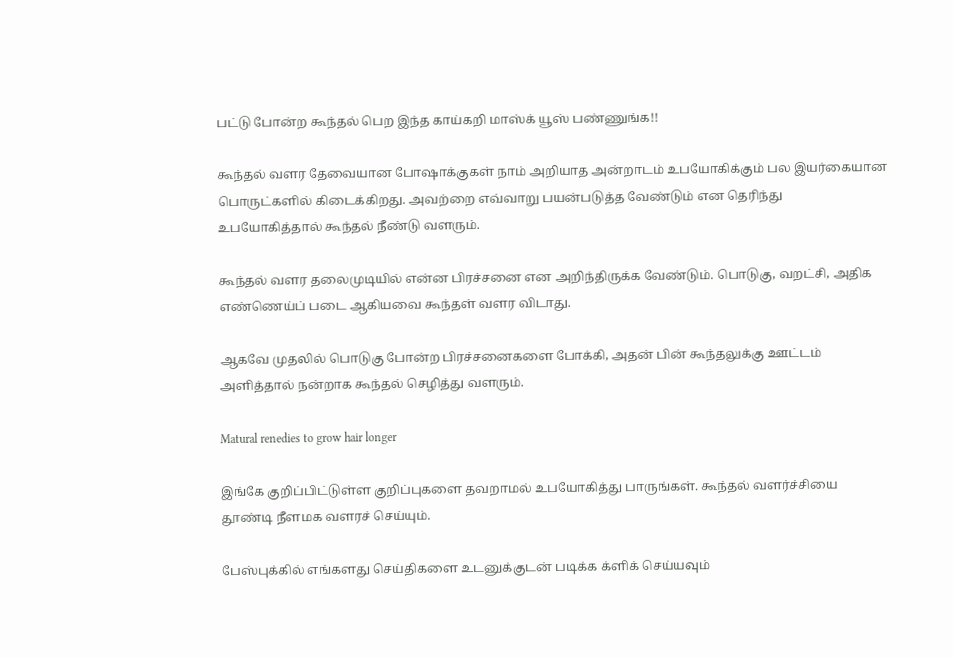பட்டு போன்ற கூந்தல் பெற இந்த காய்கறி மாஸ்க் யூஸ் பண்ணுங்க!!

கூந்தல் வளர தேவையான போஷாக்குகள் நாம் அறியாத அன்றாடம் உபயோகிக்கும் பல இயர்கையான பொருட்களில் கிடைக்கிறது. அவற்றை எவ்வாறு பயன்படுத்த வேண்டும் என தெரிந்து உபயோகித்தால் கூந்தல் நீண்டு வளரும்.

கூந்தல் வளர தலைமுடியில் என்ன பிரச்சனை என அறிந்திருக்க வேண்டும். பொடுகு, வறட்சி, அதிக எண்ணெய்ப் படை ஆகியவை கூந்தள் வளர விடாது.

ஆகவே முதலில் பொடுகு போன்ற பிரச்சனைகளை போக்கி, அதன் பின் கூந்தலுக்கு ஊட்டம் அளித்தால் நன்றாக கூந்தல் செழித்து வளரும்.

Matural renedies to grow hair longer

இங்கே குறிப்பிட்டுள்ள குறிப்புகளை தவறாமல் உபயோகித்து பாருங்கள். கூந்தல் வளர்ச்சியை தூண்டி நீளமக வளரச் செய்யும்.

பேஸ்புக்கில் எங்களது செய்திகளை உடனுக்குடன் படிக்க க்ளிக் செய்யவும்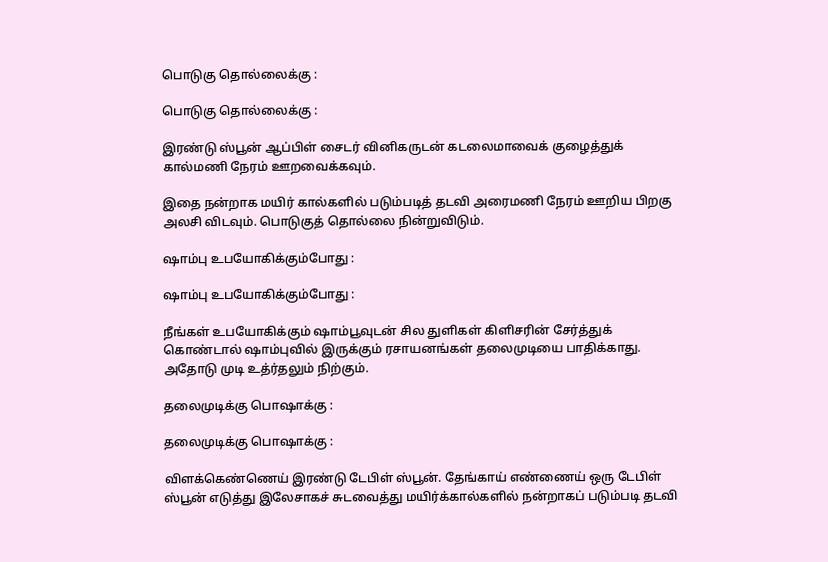பொடுகு தொல்லைக்கு :

பொடுகு தொல்லைக்கு :

இரண்டு ஸ்பூன் ஆப்பிள் சைடர் வினிகருடன் கடலைமாவைக் குழைத்துக் கால்மணி நேரம் ஊறவைக்கவும்.

இதை நன்றாக மயிர் கால்களில் படும்படித் தடவி அரைமணி நேரம் ஊறிய பிறகு அலசி விடவும். பொடுகுத் தொல்லை நின்றுவிடும்.

ஷாம்பு உபயோகிக்கும்போது :

ஷாம்பு உபயோகிக்கும்போது :

நீங்கள் உபயோகிக்கும் ஷாம்பூவுடன் சில துளிகள் கிளிசரின் சேர்த்துக் கொண்டால் ஷாம்புவில் இருக்கும் ரசாயனங்கள் தலைமுடியை பாதிக்காது. அதோடு முடி உத்ர்தலும் நிற்கும்.

தலைமுடிக்கு பொஷாக்கு :

தலைமுடிக்கு பொஷாக்கு :

விளக்கெண்ணெய் இரண்டு டேபிள் ஸ்பூன். தேங்காய் எண்ணைய் ஒரு டேபிள் ஸ்பூன் எடுத்து இலேசாகச் சுடவைத்து மயிர்க்கால்களில் நன்றாகப் படும்படி தடவி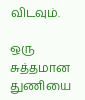விடவும்.

ஒரு சுத்தமான துணியை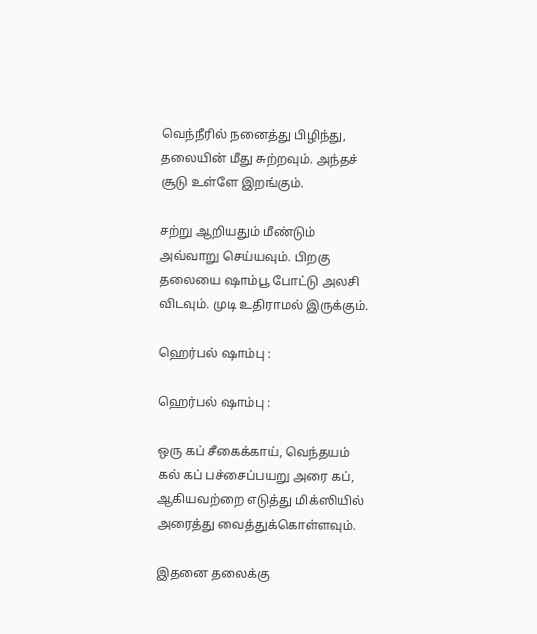வெந்நீரில் நனைத்து பிழிந்து, தலையின் மீது சுற்றவும். அந்தச் சூடு உள்ளே இறங்கும்.

சற்று ஆறியதும் மீண்டும் அவ்வாறு செய்யவும். பிறகு தலையை ஷாம்பூ போட்டு அலசி விடவும். முடி உதிராமல் இருக்கும்.

ஹெர்பல் ஷாம்பு :

ஹெர்பல் ஷாம்பு :

ஒரு கப் சீகைக்காய், வெந்தயம் கல் கப் பச்சைப்பயறு அரை கப், ஆகியவற்றை எடுத்து மிக்ஸியில் அரைத்து வைத்துக்கொள்ளவும்.

இதனை தலைக்கு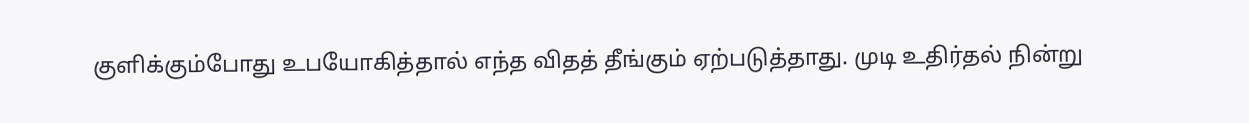குளிக்கும்போது உபயோகித்தால் எந்த விதத் தீங்கும் ஏற்படுத்தாது. முடி உதிர்தல் நின்று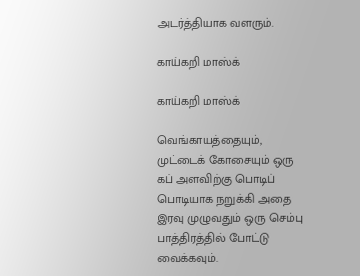அடர்த்தியாக வளரும்.

காய்கறி மாஸ்க்

காய்கறி மாஸ்க்

வெங்காயத்தையும், முட்டைக் கோசையும் ஒரு கப் அளவிற்கு பொடிப் பொடியாக நறுக்கி அதை இரவு முழுவதும் ஒரு செம்பு பாத்திரத்தில் போட்டு வைக்கவும்.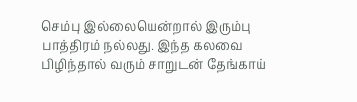செம்பு இல்லையென்றால் இரும்பு பாத்திரம் நல்லது. இந்த கலவை பிழிந்தால் வரும் சாறுடன் தேங்காய்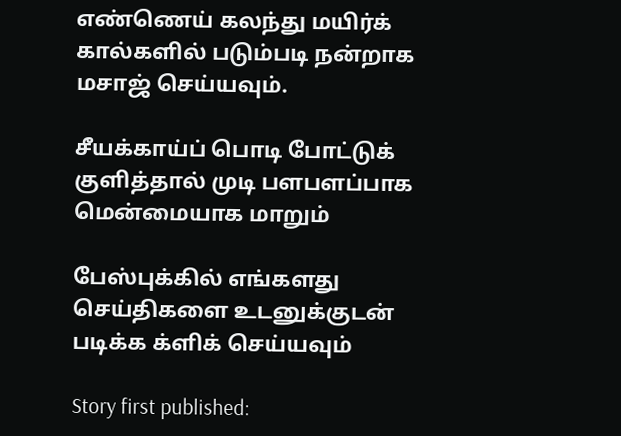எண்ணெய் கலந்து மயிர்க் கால்களில் படும்படி நன்றாக மசாஜ் செய்யவும்.

சீயக்காய்ப் பொடி போட்டுக் குளித்தால் முடி பளபளப்பாக மென்மையாக மாறும்

பேஸ்புக்கில் எங்களது செய்திகளை உடனுக்குடன் படிக்க க்ளிக் செய்யவும்

Story first published: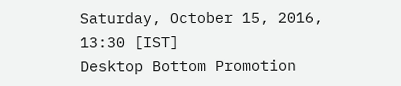Saturday, October 15, 2016, 13:30 [IST]
Desktop Bottom Promotion